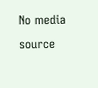No media source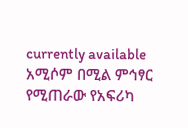currently available
አሚሶም በሚል ምኅፃር የሚጠራው የአፍሪካ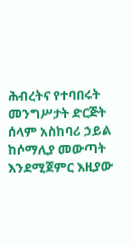ሕብረትና የተባበሩት መንግሥታት ድርጅት ሰላም አስከባሪ ኃይል ከሶማሊያ መውጣት እንደሚጀምር እዚያው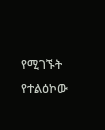የሚገኙት የተልዕኮው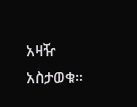አዛዥ አስታወቁ።